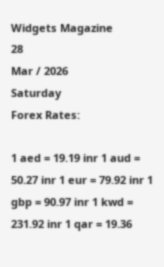Widgets Magazine
28
Mar / 2026
Saturday
Forex Rates:

1 aed = 19.19 inr 1 aud = 50.27 inr 1 eur = 79.92 inr 1 gbp = 90.97 inr 1 kwd = 231.92 inr 1 qar = 19.36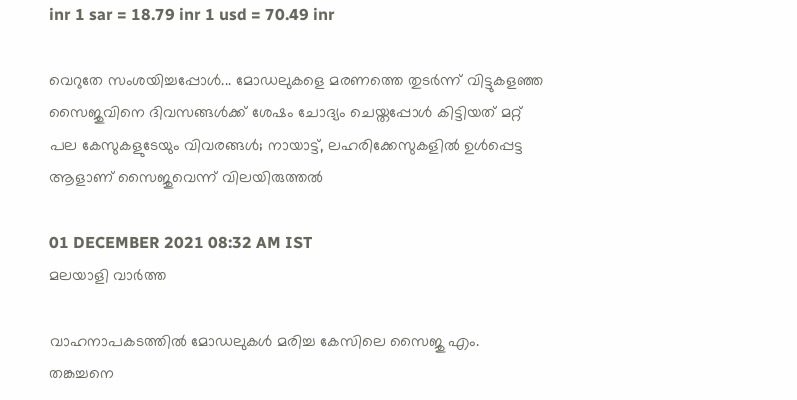inr 1 sar = 18.79 inr 1 usd = 70.49 inr

വെറുതേ സംശയിച്ചപ്പോള്‍... മോഡലുകളെ മരണത്തെ തുടര്‍ന്ന് വിട്ടുകളഞ്ഞ സൈജുവിനെ ദിവസങ്ങള്‍ക്ക് ശേഷം ചോദ്യം ചെയ്തപ്പോള്‍ കിട്ടിയത് മറ്റ് പല കേസുകളുടേയും വിവരങ്ങള്‍; നായാട്ട്, ലഹരിക്കേസുകളില്‍ ഉള്‍പ്പെട്ട ആളാണ് സൈജുവെന്ന് വിലയിരുത്തല്‍

01 DECEMBER 2021 08:32 AM IST
മലയാളി വാര്‍ത്ത

വാഹനാപകടത്തില്‍ മോഡലുകള്‍ മരിച്ച കേസിലെ സൈജു എം. തങ്കച്ചനെ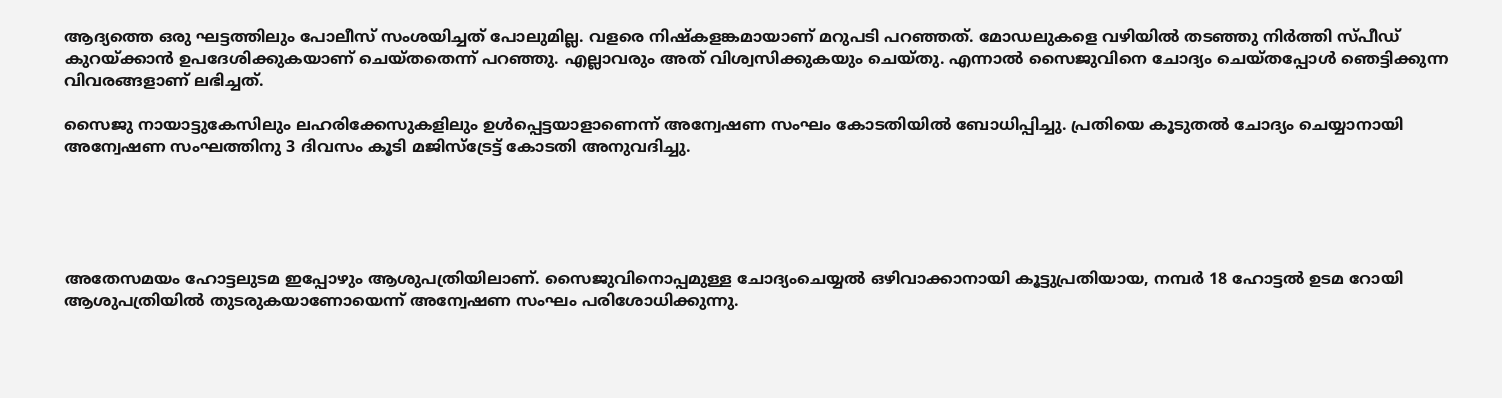ആദ്യത്തെ ഒരു ഘട്ടത്തിലും പോലീസ് സംശയിച്ചത് പോലുമില്ല. വളരെ നിഷ്‌കളങ്കമായാണ് മറുപടി പറഞ്ഞത്. മോഡലുകളെ വഴിയില്‍ തടഞ്ഞു നിര്‍ത്തി സ്പീഡ് കുറയ്ക്കാന്‍ ഉപദേശിക്കുകയാണ് ചെയ്തതെന്ന് പറഞ്ഞു. എല്ലാവരും അത് വിശ്വസിക്കുകയും ചെയ്തു. എന്നാല്‍ സൈജുവിനെ ചോദ്യം ചെയ്തപ്പോള്‍ ഞെട്ടിക്കുന്ന വിവരങ്ങളാണ് ലഭിച്ചത്.

സൈജു നായാട്ടുകേസിലും ലഹരിക്കേസുകളിലും ഉള്‍പ്പെട്ടയാളാണെന്ന് അന്വേഷണ സംഘം കോടതിയില്‍ ബോധിപ്പിച്ചു. പ്രതിയെ കൂടുതല്‍ ചോദ്യം ചെയ്യാനായി അന്വേഷണ സംഘത്തിനു 3 ദിവസം കൂടി മജിസ്‌ട്രേട്ട് കോടതി അനുവദിച്ചു.





അതേസമയം ഹോട്ടലുടമ ഇപ്പോഴും ആശുപത്രിയിലാണ്. സൈജുവിനൊപ്പമുള്ള ചോദ്യംചെയ്യല്‍ ഒഴിവാക്കാനായി കൂട്ടുപ്രതിയായ, നമ്പര്‍ 18 ഹോട്ടല്‍ ഉടമ റോയി ആശുപത്രിയില്‍ തുടരുകയാണോയെന്ന് അന്വേഷണ സംഘം പരിശോധിക്കുന്നു.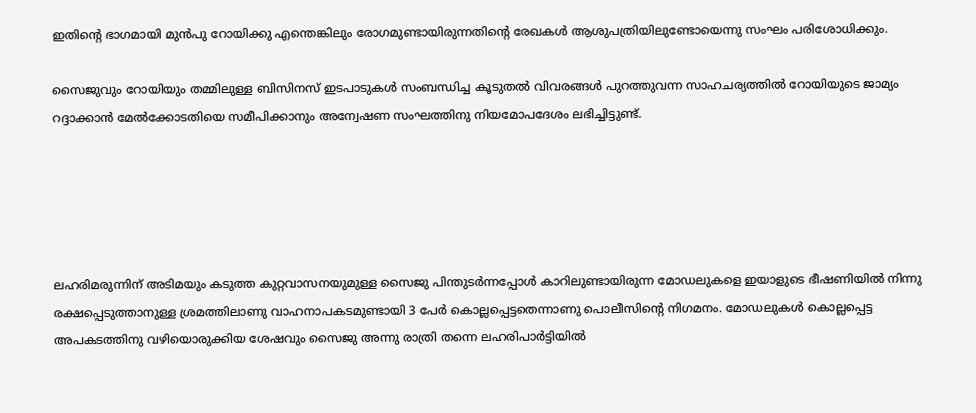ഇതിന്റെ ഭാഗമായി മുന്‍പു റോയിക്കു എന്തെങ്കിലും രോഗമുണ്ടായിരുന്നതിന്റെ രേഖകള്‍ ആശുപത്രിയിലുണ്ടോയെന്നു സംഘം പരിശോധിക്കും.

സൈജുവും റോയിയും തമ്മിലുള്ള ബിസിനസ് ഇടപാടുകള്‍ സംബന്ധിച്ച കൂടുതല്‍ വിവരങ്ങള്‍ പുറത്തുവന്ന സാഹചര്യത്തില്‍ റോയിയുടെ ജാമ്യം റദ്ദാക്കാന്‍ മേല്‍ക്കോടതിയെ സമീപിക്കാനും അന്വേഷണ സംഘത്തിനു നിയമോപദേശം ലഭിച്ചിട്ടുണ്ട്.





ലഹരിമരുന്നിന് അടിമയും കടുത്ത കുറ്റവാസനയുമുള്ള സൈജു പിന്തുടര്‍ന്നപ്പോള്‍ കാറിലുണ്ടായിരുന്ന മോഡലുകളെ ഇയാളുടെ ഭീഷണിയില്‍ നിന്നു രക്ഷപ്പെടുത്താനുള്ള ശ്രമത്തിലാണു വാഹനാപകടമുണ്ടായി 3 പേര്‍ കൊല്ലപ്പെട്ടതെന്നാണു പൊലീസിന്റെ നിഗമനം. മോഡലുകള്‍ കൊല്ലപ്പെട്ട അപകടത്തിനു വഴിയൊരുക്കിയ ശേഷവും സൈജു അന്നു രാത്രി തന്നെ ലഹരിപാര്‍ട്ടിയില്‍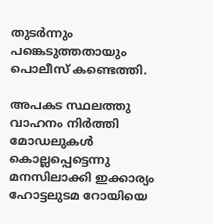തുടര്‍ന്നും പങ്കെടുത്തതായും പൊലീസ് കണ്ടെത്തി.

അപകട സ്ഥലത്തു വാഹനം നിര്‍ത്തി മോഡലുകള്‍ കൊല്ലപ്പെട്ടെന്നു മനസിലാക്കി ഇക്കാര്യം ഹോട്ടലുടമ റോയിയെ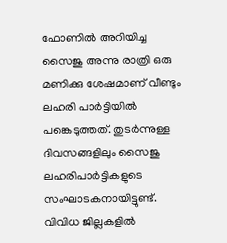ഫോണില്‍ അറിയിച്ച സൈജു അന്നു രാത്രി ഒരു മണിക്കു ശേഷമാണ് വീണ്ടും ലഹരി പാര്‍ട്ടിയില്‍ പങ്കെടുത്തത്. തുടര്‍ന്നുള്ള ദിവസങ്ങളിലും സൈജു ലഹരിപാര്‍ട്ടികളുടെ സംഘാടകനായിട്ടുണ്ട്. വിവിധ ജില്ലകളില്‍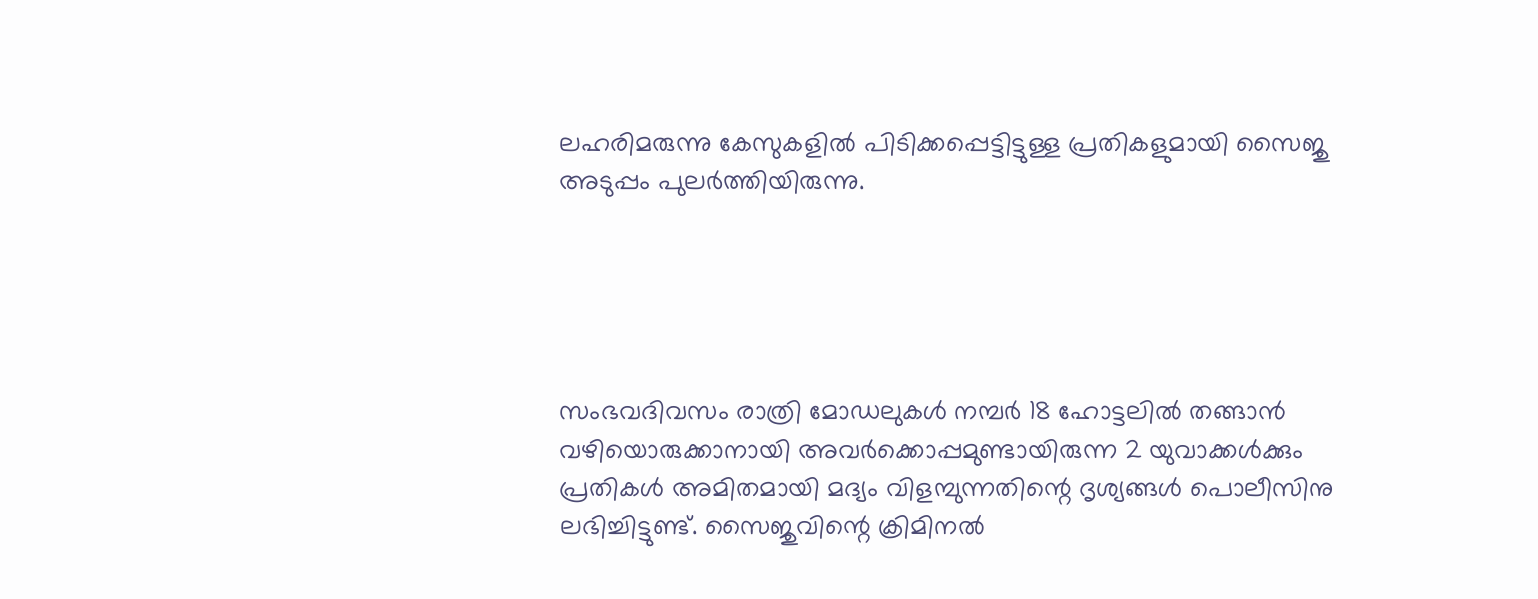ലഹരിമരുന്നു കേസുകളില്‍ പിടിക്കപ്പെട്ടിട്ടുള്ള പ്രതികളുമായി സൈജു അടുപ്പം പുലര്‍ത്തിയിരുന്നു.





സംഭവദിവസം രാത്രി മോഡലുകള്‍ നമ്പര്‍ 18 ഹോട്ടലില്‍ തങ്ങാന്‍ വഴിയൊരുക്കാനായി അവര്‍ക്കൊപ്പമുണ്ടായിരുന്ന 2 യുവാക്കള്‍ക്കും പ്രതികള്‍ അമിതമായി മദ്യം വിളമ്പുന്നതിന്റെ ദൃശ്യങ്ങള്‍ പൊലീസിനു ലഭിച്ചിട്ടുണ്ട്. സൈജുവിന്റെ ക്രിമിനല്‍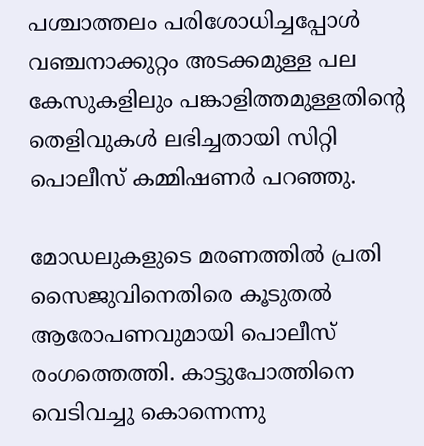പശ്ചാത്തലം പരിശോധിച്ചപ്പോള്‍ വഞ്ചനാക്കുറ്റം അടക്കമുള്ള പല കേസുകളിലും പങ്കാളിത്തമുള്ളതിന്റെ തെളിവുകള്‍ ലഭിച്ചതായി സിറ്റി പൊലീസ് കമ്മിഷണര്‍ പറഞ്ഞു.

മോഡലുകളുടെ മരണത്തില്‍ പ്രതി സൈജുവിനെതിരെ കൂടുതല്‍ ആരോപണവുമായി പൊലീസ് രംഗത്തെത്തി. കാട്ടുപോത്തിനെ വെടിവച്ചു കൊന്നെന്നു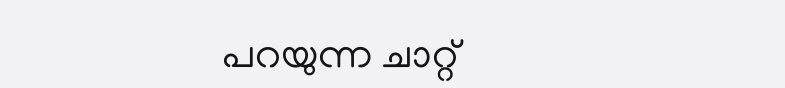പറയുന്ന ചാറ്റ്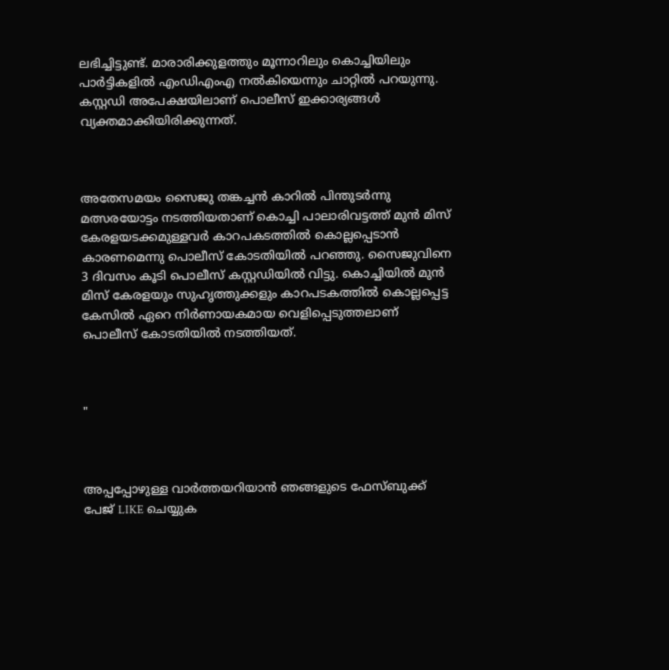ലഭിച്ചിട്ടുണ്ട്. മാരാരിക്കുളത്തും മൂന്നാറിലും കൊച്ചിയിലും പാര്‍ട്ടികളില്‍ എംഡിഎംഎ നല്‍കിയെന്നും ചാറ്റില്‍ പറയുന്നു. കസ്റ്റഡി അപേക്ഷയിലാണ് പൊലീസ് ഇക്കാര്യങ്ങള്‍ വ്യക്തമാക്കിയിരിക്കുന്നത്.



അതേസമയം സൈജു തങ്കച്ചന്‍ കാറില്‍ പിന്തുടര്‍ന്നു മത്സരയോട്ടം നടത്തിയതാണ് കൊച്ചി പാലാരിവട്ടത്ത് മുന്‍ മിസ് കേരളയടക്കമുള്ളവര്‍ കാറപകടത്തില്‍ കൊല്ലപ്പെടാന്‍ കാരണമെന്നു പൊലീസ് കോടതിയില്‍ പറഞ്ഞു. സൈജുവിനെ 3 ദിവസം കൂടി പൊലീസ് കസ്റ്റഡിയില്‍ വിട്ടു. കൊച്ചിയില്‍ മുന്‍ മിസ് കേരളയും സുഹൃത്തുക്കളും കാറപടകത്തില്‍ കൊല്ലപ്പെട്ട കേസില്‍ ഏറെ നിര്‍ണായകമായ വെളിപ്പെടുത്തലാണ് പൊലീസ് കോടതിയില്‍ നടത്തിയത്.



"



അപ്പപ്പോഴുള്ള വാര്‍ത്തയറിയാന്‍ ഞങ്ങളുടെ ഫേസ്‌ബുക്ക്‌ പേജ് LIKE ചെയ്യുക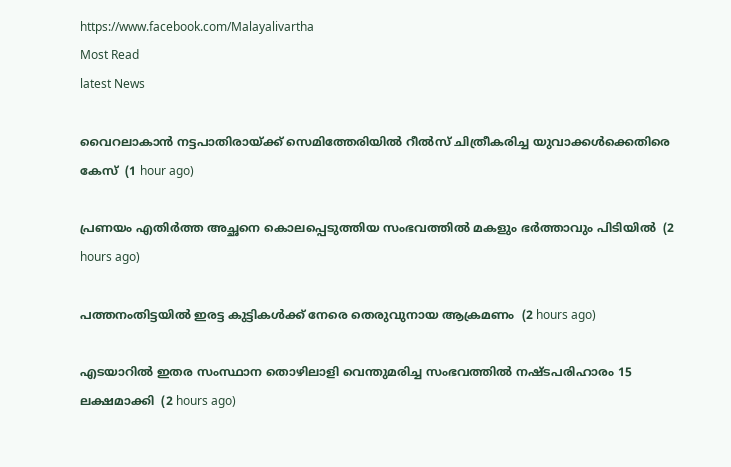https://www.facebook.com/Malayalivartha
Most Read
latest News

വൈറലാകാന്‍ നട്ടപാതിരായ്ക്ക് സെമിത്തേരിയില്‍ റീല്‍സ് ചിത്രീകരിച്ച യുവാക്കള്‍ക്കെതിരെ കേസ്  (1 hour ago)

പ്രണയം എതിര്‍ത്ത അച്ഛനെ കൊലപ്പെടുത്തിയ സംഭവത്തില്‍ മകളും ഭര്‍ത്താവും പിടിയില്‍  (2 hours ago)

പത്തനംതിട്ടയില്‍ ഇരട്ട കുട്ടികള്‍ക്ക് നേരെ തെരുവുനായ ആക്രമണം  (2 hours ago)

എടയാറില്‍ ഇതര സംസ്ഥാന തൊഴിലാളി വെന്തുമരിച്ച സംഭവത്തില്‍ നഷ്ടപരിഹാരം 15 ലക്ഷമാക്കി  (2 hours ago)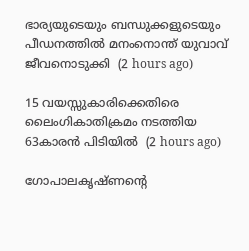ഭാര്യയുടെയും ബന്ധുക്കളുടെയും പീഡനത്തില്‍ മനംനൊന്ത് യുവാവ് ജീവനൊടുക്കി  (2 hours ago)

15 വയസ്സുകാരിക്കെതിരെ ലൈംഗികാതിക്രമം നടത്തിയ 63കാരന്‍ പിടിയില്‍  (2 hours ago)

ഗോപാലകൃഷ്ണന്റെ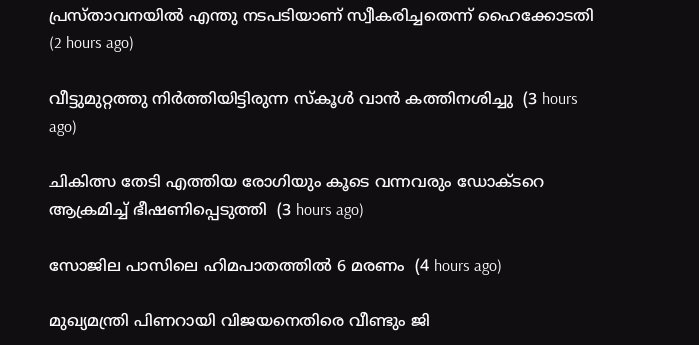പ്രസ്താവനയില്‍ എന്തു നടപടിയാണ് സ്വീകരിച്ചതെന്ന് ഹൈക്കോടതി  (2 hours ago)

വീട്ടുമുറ്റത്തു നിര്‍ത്തിയിട്ടിരുന്ന സ്‌കൂള്‍ വാന്‍ കത്തിനശിച്ചു  (3 hours ago)

ചികിത്സ തേടി എത്തിയ രോഗിയും കൂടെ വന്നവരും ഡോക്ടറെ ആക്രമിച്ച് ഭീഷണിപ്പെടുത്തി  (3 hours ago)

സോജില പാസിലെ ഹിമപാതത്തില്‍ 6 മരണം  (4 hours ago)

മുഖ്യമന്ത്രി പിണറായി വിജയനെതിരെ വീണ്ടും ജി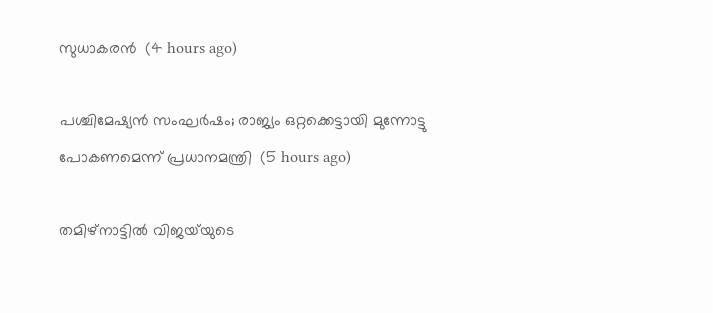സുധാകരന്‍  (4 hours ago)

പശ്ചിമേഷ്യന്‍ സംഘര്‍ഷം; രാജ്യം ഒറ്റക്കെട്ടായി മുന്നോട്ടു പോകണമെന്ന് പ്രധാനമന്ത്രി  (5 hours ago)

തമിഴ്‌നാട്ടില്‍ വിജയ്‌യുടെ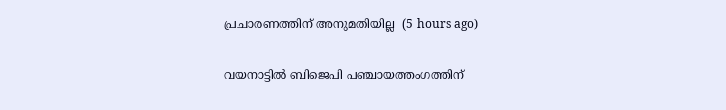പ്രചാരണത്തിന് അനുമതിയില്ല  (5 hours ago)

വയനാട്ടില്‍ ബിജെപി പഞ്ചായത്തംഗത്തിന്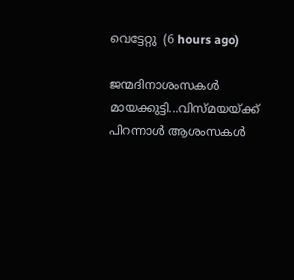വെട്ടേറ്റു  (6 hours ago)

ജന്മദിനാശംസകള്‍ മായക്കുട്ടി...വിസ്മയയ്ക്ക് പിറന്നാള്‍ ആശംസകള്‍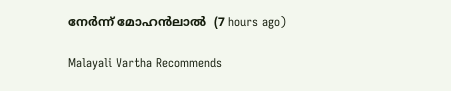നേര്‍ന്ന് മോഹന്‍ലാല്‍  (7 hours ago)

Malayali Vartha Recommends